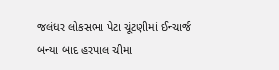જલંધર લોકસભા પેટા ચૂંટણીમાં ઈન્ચાર્જ બન્યા બાદ હરપાલ ચીમા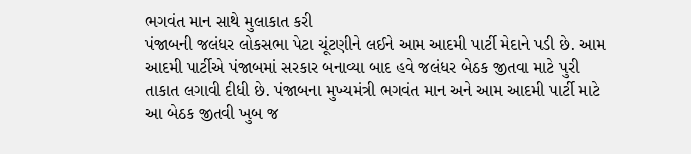ભગવંત માન સાથે મુલાકાત કરી
પંજાબની જલંધર લોકસભા પેટા ચૂંટણીને લઈને આમ આદમી પાર્ટી મેદાને પડી છે. આમ આદમી પાર્ટીએ પંજાબમાં સરકાર બનાવ્યા બાદ હવે જલંધર બેઠક જીતવા માટે પુરી તાકાત લગાવી દીધી છે. પંજાબના મુખ્યમંત્રી ભગવંત માન અને આમ આદમી પાર્ટી માટે આ બેઠક જીતવી ખુબ જ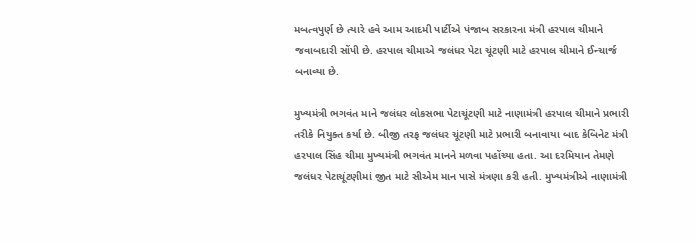મબત્વપુર્ણ છે ત્યારે હવે આમ આદમી પાર્ટીએ પંજાબ સરકારના મંત્રી હરપાલ ચીમાને જવાબદારી સોંપી છે. હરપાલ ચીમાએ જલંધર પેટા ચૂંટણી માટે હરપાલ ચીમાને ઈન્ચાર્જ બનાવ્યા છે.

મુખ્યમંત્રી ભગવંત માને જલંધર લોકસભા પેટાચૂંટણી માટે નાણામંત્રી હરપાલ ચીમાને પ્રભારી તરીકે નિયુક્ત કર્યા છે. બીજી તરફ જલંધર ચૂંટણી માટે પ્રભારી બનાવાયા બાદ કેબિનેટ મંત્રી હરપાલ સિંહ ચીમા મુખ્યમંત્રી ભગવંત માનને મળવા પહોંચ્યા હતા. આ દરમિયાન તેમણે જલંધર પેટાચૂંટણીમાં જીત માટે સીએમ માન પાસે મંત્રણા કરી હતી. મુખ્યમંત્રીએ નાણામંત્રી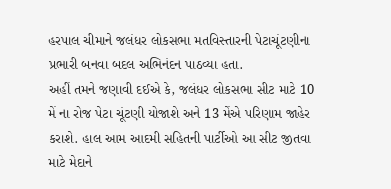હરપાલ ચીમાને જલંધર લોકસભા મતવિસ્તારની પેટાચૂંટણીના પ્રભારી બનવા બદલ અભિનંદન પાઠવ્યા હતા.
અહીં તમને જણાવી દઈએ કે, જલંધર લોકસભા સીટ માટે 10 મેં ના રોજ પેટા ચૂંટણી યોજાશે અને 13 મેંએ પરિણામ જાહેર કરાશે. હાલ આમ આદમી સહિતની પાર્ટીઓ આ સીટ જીતવા માટે મેદાને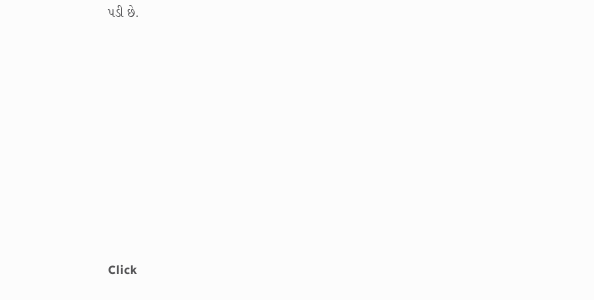પડી છે.












Click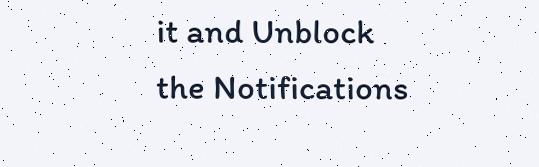it and Unblock the Notifications